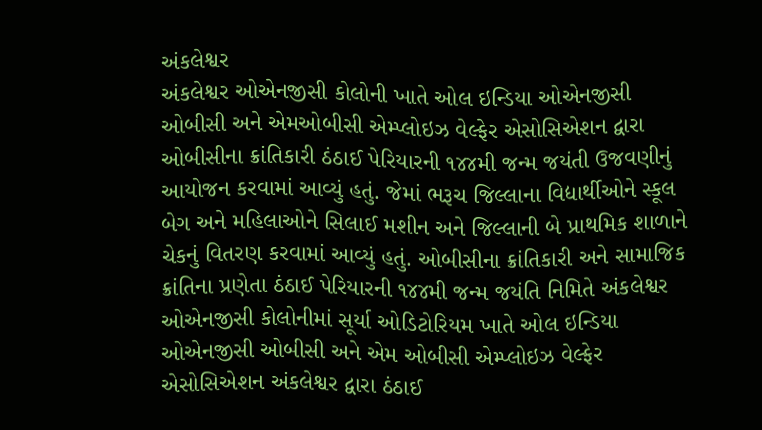અંકલેશ્વર
અંકલેશ્વર ઓએનજીસી કોલોની ખાતે ઓલ ઇન્ડિયા ઓએનજીસી ઓબીસી અને એમઓબીસી એમ્પ્લોઇઝ વેલ્ફેર એસોસિએશન દ્વારા ઓબીસીના ક્રાંતિકારી ઠંઠાઈ પેરિયારની ૧૪૪મી જન્મ જયંતી ઉજવણીનું આયોજન કરવામાં આવ્યું હતું. જેમાં ભરૂચ જિલ્લાના વિદ્યાર્થીઓને સ્કૂલ બેગ અને મહિલાઓને સિલાઈ મશીન અને જિલ્લાની બે પ્રાથમિક શાળાને ચેકનું વિતરણ કરવામાં આવ્યું હતું. ઓબીસીના ક્રાંતિકારી અને સામાજિક ક્રાંતિના પ્રણેતા ઠંઠાઈ પેરિયારની ૧૪૪મી જન્મ જયંતિ નિમિતે અંકલેશ્વર ઓએનજીસી કોલોનીમાં સૂર્યા ઓડિટોરિયમ ખાતે ઓલ ઇન્ડિયા ઓએનજીસી ઓબીસી અને એમ ઓબીસી એમ્પ્લોઇઝ વેલ્ફેર એસોસિએશન અંકલેશ્વર દ્વારા ઠંઠાઈ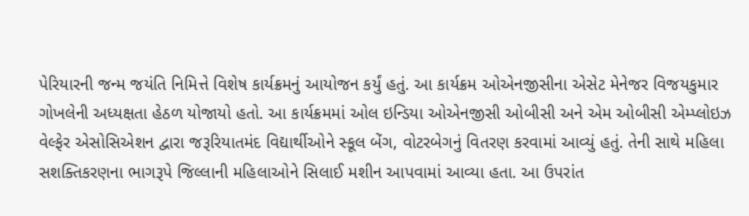પેરિયારની જન્મ જયંતિ નિમિત્તે વિશેષ કાર્યક્રમનું આયોજન કર્યું હતું. આ કાર્યક્રમ ઓએનજીસીના એસેટ મેનેજર વિજયકુમાર ગોખલેની અધ્યક્ષતા હેઠળ યોજાયો હતો. આ કાર્યક્રમમાં ઓલ ઇન્ડિયા ઓએનજીસી ઓબીસી અને એમ ઓબીસી એમ્પ્લોઇઝ વેલ્ફેર એસોસિએશન દ્વારા જરૂરિયાતમંદ વિદ્યાર્થીઓને સ્કૂલ બેંગ, વોટરબેગનું વિતરણ કરવામાં આવ્યું હતું. તેની સાથે મહિલા સશક્તિકરણના ભાગરૂપે જિલ્લાની મહિલાઓને સિલાઈ મશીન આપવામાં આવ્યા હતા. આ ઉપરાંત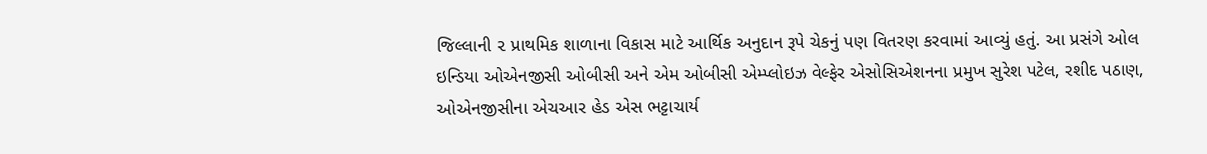જિલ્લાની ૨ પ્રાથમિક શાળાના વિકાસ માટે આર્થિક અનુદાન રૂપે ચેકનું પણ વિતરણ કરવામાં આવ્યું હતું. આ પ્રસંગે ઓલ ઇન્ડિયા ઓએનજીસી ઓબીસી અને એમ ઓબીસી એમ્પ્લોઇઝ વેલ્ફેર એસોસિએશનના પ્રમુખ સુરેશ પટેલ, રશીદ પઠાણ, ઓએનજીસીના એચઆર હેડ એસ ભટ્ટાચાર્ય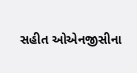સહીત ઓએનજીસીના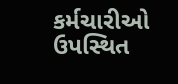કર્મચારીઓ ઉપસ્થિત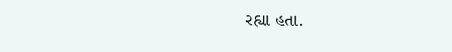રહ્યા હતા.